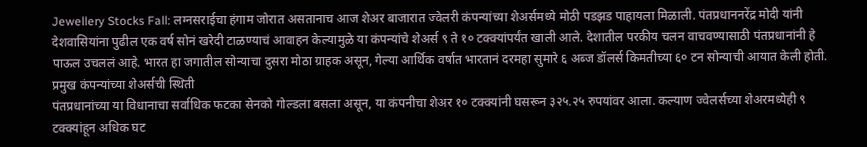Jewellery Stocks Fall: लग्नसराईचा हंगाम जोरात असतानाच आज शेअर बाजारात ज्वेलरी कंपन्यांच्या शेअर्समध्ये मोठी पडझड पाहायला मिळाली. पंतप्रधाननरेंद्र मोदी यांनी देशवासियांना पुढील एक वर्ष सोनं खरेदी टाळण्याचं आवाहन केल्यामुळे या कंपन्यांचे शेअर्स ९ ते १० टक्क्यांपर्यंत खाली आले. देशातील परकीय चलन वाचवण्यासाठी पंतप्रधानांनी हे पाऊल उचललं आहे. भारत हा जगातील सोन्याचा दुसरा मोठा ग्राहक असून, गेल्या आर्थिक वर्षात भारतानं दरमहा सुमारे ६ अब्ज डॉलर्स किमतीच्या ६० टन सोन्याची आयात केली होती.
प्रमुख कंपन्यांच्या शेअर्सची स्थिती
पंतप्रधानांच्या या विधानाचा सर्वाधिक फटका सेनको गोल्डला बसला असून, या कंपनीचा शेअर १० टक्क्यांनी घसरून ३२५.२५ रुपयांवर आला. कल्याण ज्वेलर्सच्या शेअरमध्येही ९ टक्क्यांहून अधिक घट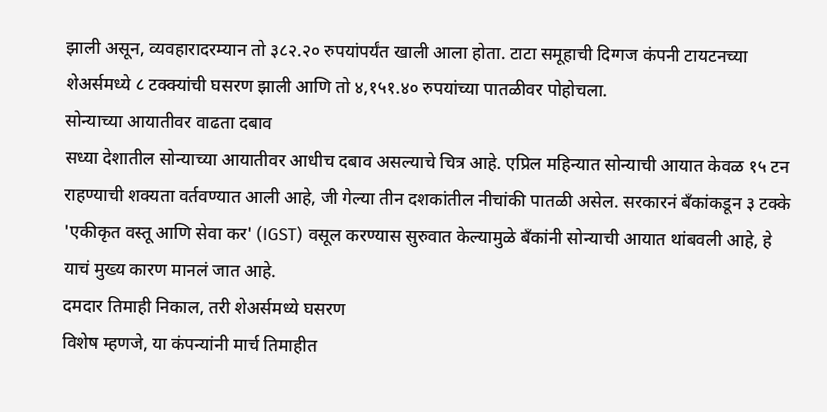झाली असून, व्यवहारादरम्यान तो ३८२.२० रुपयांपर्यंत खाली आला होता. टाटा समूहाची दिग्गज कंपनी टायटनच्या शेअर्समध्ये ८ टक्क्यांची घसरण झाली आणि तो ४,१५१.४० रुपयांच्या पातळीवर पोहोचला.
सोन्याच्या आयातीवर वाढता दबाव
सध्या देशातील सोन्याच्या आयातीवर आधीच दबाव असल्याचे चित्र आहे. एप्रिल महिन्यात सोन्याची आयात केवळ १५ टन राहण्याची शक्यता वर्तवण्यात आली आहे, जी गेल्या तीन दशकांतील नीचांकी पातळी असेल. सरकारनं बँकांकडून ३ टक्के 'एकीकृत वस्तू आणि सेवा कर' (IGST) वसूल करण्यास सुरुवात केल्यामुळे बँकांनी सोन्याची आयात थांबवली आहे, हे याचं मुख्य कारण मानलं जात आहे.
दमदार तिमाही निकाल, तरी शेअर्समध्ये घसरण
विशेष म्हणजे, या कंपन्यांनी मार्च तिमाहीत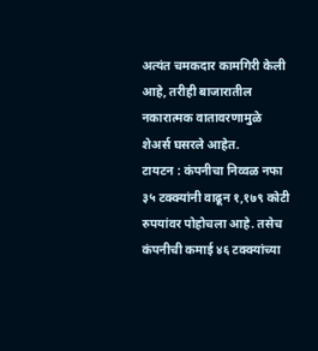अत्यंत चमकदार कामगिरी केली आहे, तरीही बाजारातील नकारात्मक वातावरणामुळे शेअर्स घसरले आहेत.
टायटन : कंपनीचा निव्वळ नफा ३५ टक्क्यांनी वाढून १,१७९ कोटी रुपयांवर पोहोचला आहे. तसेच कंपनीची कमाई ४६ टक्क्यांच्या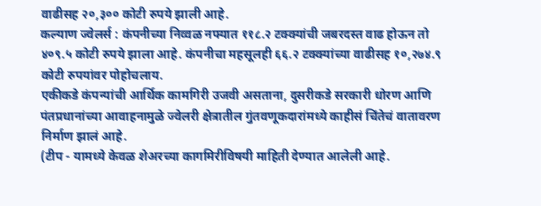वाढीसह २०,३०० कोटी रुपये झाली आहे.
कल्याण ज्वेलर्स : कंपनीच्या निव्वळ नफ्यात ११८.२ टक्क्यांची जबरदस्त वाढ होऊन तो ४०९.५ कोटी रुपये झाला आहे. कंपनीचा महसूलही ६६.२ टक्क्यांच्या वाढीसह १०,२७४.९ कोटी रुपयांवर पोहोचलाय.
एकीकडे कंपन्यांची आर्थिक कामगिरी उजवी असताना, दुसरीकडे सरकारी धोरण आणि पंतप्रधानांच्या आवाहनामुळे ज्वेलरी क्षेत्रातील गुंतवणूकदारांमध्ये काहीसं चिंतेचं वातावरण निर्माण झालं आहे.
(टीप - यामध्ये केवळ शेअरच्या कागमिरीविषयी माहिती देण्यात आलेली आहे.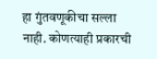हा गुंतवणूकीचा सल्ला नाही. कोणत्याही प्रकारची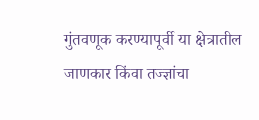गुंतवणूक करण्यापूर्वी या क्षेत्रातील जाणकार किंवा तज्ज्ञांचा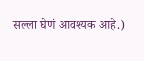सल्ला घेणं आवश्यक आहे.)